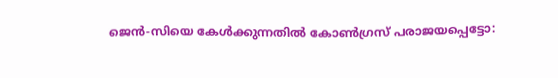ജെൻ-സിയെ കേൾക്കുന്നതിൽ കോൺഗ്രസ് പരാജയപ്പെട്ടോ: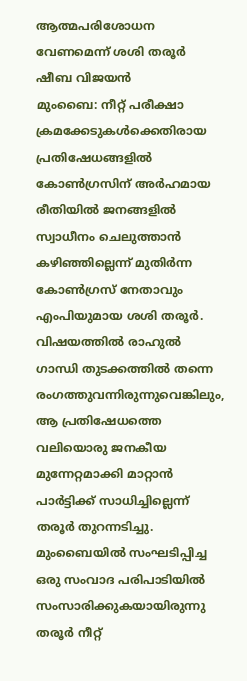ആത്മപരിശോധന വേണമെന്ന് ശശി തരൂർ
ഷീബ വിജയൻ
മുംബൈ: നീറ്റ് പരീക്ഷാ ക്രമക്കേടുകൾക്കെതിരായ പ്രതിഷേധങ്ങളിൽ കോൺഗ്രസിന് അർഹമായ രീതിയിൽ ജനങ്ങളിൽ സ്വാധീനം ചെലുത്താൻ കഴിഞ്ഞില്ലെന്ന് മുതിർന്ന കോൺഗ്രസ് നേതാവും എംപിയുമായ ശശി തരൂർ. വിഷയത്തിൽ രാഹുൽ ഗാന്ധി തുടക്കത്തിൽ തന്നെ രംഗത്തുവന്നിരുന്നുവെങ്കിലും, ആ പ്രതിഷേധത്തെ വലിയൊരു ജനകീയ മുന്നേറ്റമാക്കി മാറ്റാൻ പാർട്ടിക്ക് സാധിച്ചില്ലെന്ന് തരൂർ തുറന്നടിച്ചു.
മുംബൈയിൽ സംഘടിപ്പിച്ച ഒരു സംവാദ പരിപാടിയിൽ സംസാരിക്കുകയായിരുന്നു തരൂർ നീറ്റ്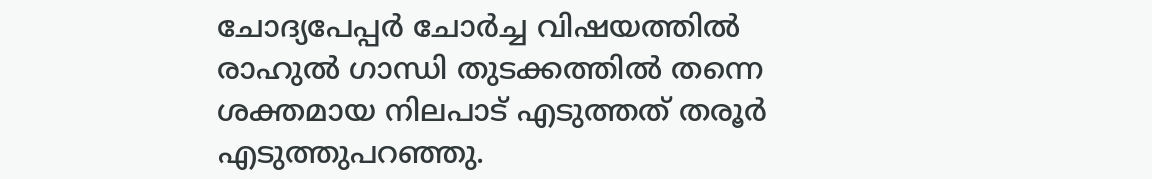ചോദ്യപേപ്പർ ചോർച്ച വിഷയത്തിൽ രാഹുൽ ഗാന്ധി തുടക്കത്തിൽ തന്നെ ശക്തമായ നിലപാട് എടുത്തത് തരൂർ എടുത്തുപറഞ്ഞു.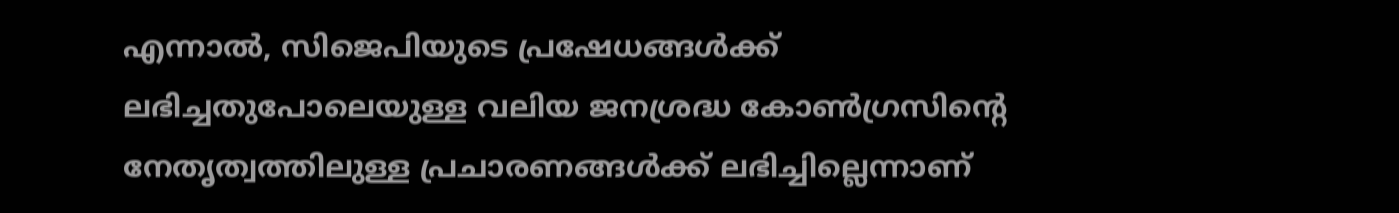എന്നാൽ, സിജെപിയുടെ പ്രഷേധങ്ങൾക്ക് ലഭിച്ചതുപോലെയുള്ള വലിയ ജനശ്രദ്ധ കോൺഗ്രസിന്റെ നേതൃത്വത്തിലുള്ള പ്രചാരണങ്ങൾക്ക് ലഭിച്ചില്ലെന്നാണ്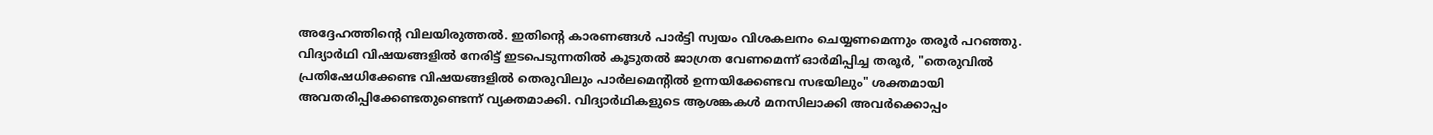അദ്ദേഹത്തിന്റെ വിലയിരുത്തൽ. ഇതിന്റെ കാരണങ്ങൾ പാർട്ടി സ്വയം വിശകലനം ചെയ്യണമെന്നും തരൂർ പറഞ്ഞു.
വിദ്യാർഥി വിഷയങ്ങളിൽ നേരിട്ട് ഇടപെടുന്നതിൽ കൂടുതൽ ജാഗ്രത വേണമെന്ന് ഓർമിപ്പിച്ച തരൂർ, "തെരുവിൽ പ്രതിഷേധിക്കേണ്ട വിഷയങ്ങളിൽ തെരുവിലും പാർലമെന്റിൽ ഉന്നയിക്കേണ്ടവ സഭയിലും" ശക്തമായി അവതരിപ്പിക്കേണ്ടതുണ്ടെന്ന് വ്യക്തമാക്കി. വിദ്യാർഥികളുടെ ആശങ്കകൾ മനസിലാക്കി അവർക്കൊപ്പം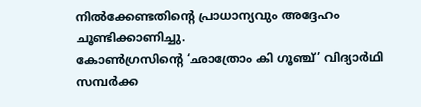നിൽക്കേണ്ടതിന്റെ പ്രാധാന്യവും അദ്ദേഹം ചൂണ്ടിക്കാണിച്ചു.
കോൺഗ്രസിന്റെ ‘ഛാത്രോം കി ഗൂഞ്ച്’ വിദ്യാർഥി സമ്പർക്ക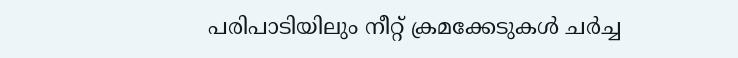പരിപാടിയിലും നീറ്റ് ക്രമക്കേടുകൾ ചർച്ച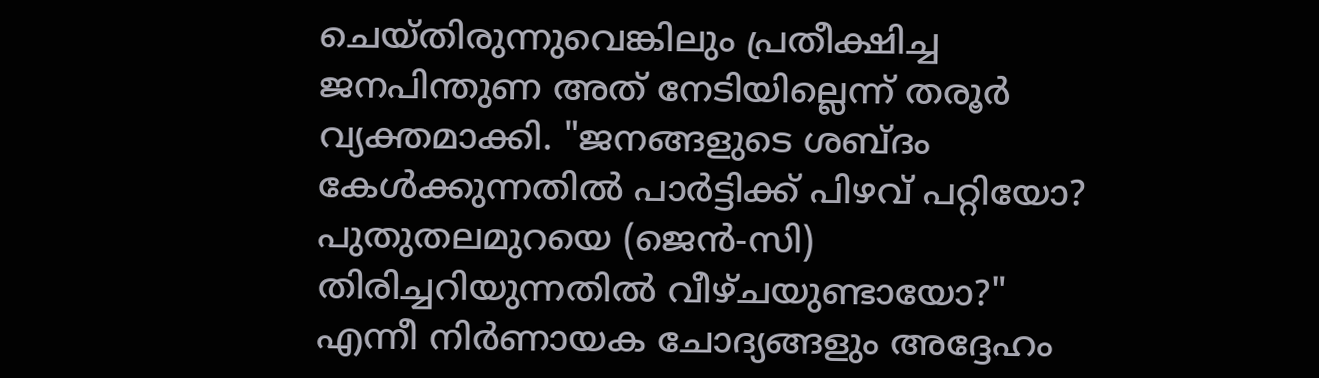ചെയ്തിരുന്നുവെങ്കിലും പ്രതീക്ഷിച്ച ജനപിന്തുണ അത് നേടിയില്ലെന്ന് തരൂർ വ്യക്തമാക്കി. "ജനങ്ങളുടെ ശബ്ദം കേൾക്കുന്നതിൽ പാർട്ടിക്ക് പിഴവ് പറ്റിയോ? പുതുതലമുറയെ (ജെൻ-സി) തിരിച്ചറിയുന്നതിൽ വീഴ്ചയുണ്ടായോ?" എന്നീ നിർണായക ചോദ്യങ്ങളും അദ്ദേഹം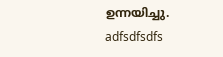ഉന്നയിച്ചു.
adfsdfsdfs